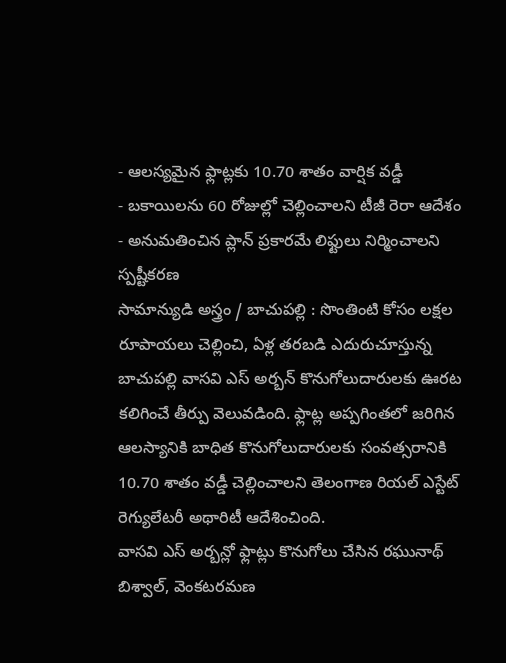- ఆలస్యమైన ఫ్లాట్లకు 10.70 శాతం వార్షిక వడ్డీ
- బకాయిలను 60 రోజుల్లో చెల్లించాలని టీజీ రెరా ఆదేశం
- అనుమతించిన ప్లాన్ ప్రకారమే లిఫ్టులు నిర్మించాలని స్పష్టీకరణ
సామాన్యుడి అస్త్రం / బాచుపల్లి : సొంతింటి కోసం లక్షల రూపాయలు చెల్లించి, ఏళ్ల తరబడి ఎదురుచూస్తున్న బాచుపల్లి వాసవి ఎస్ అర్బన్ కొనుగోలుదారులకు ఊరట కలిగించే తీర్పు వెలువడింది. ఫ్లాట్ల అప్పగింతలో జరిగిన ఆలస్యానికి బాధిత కొనుగోలుదారులకు సంవత్సరానికి 10.70 శాతం వడ్డీ చెల్లించాలని తెలంగాణ రియల్ ఎస్టేట్ రెగ్యులేటరీ అథారిటీ ఆదేశించింది.
వాసవి ఎస్ అర్బన్లో ఫ్లాట్లు కొనుగోలు చేసిన రఘునాథ్ బిశ్వాల్, వెంకటరమణ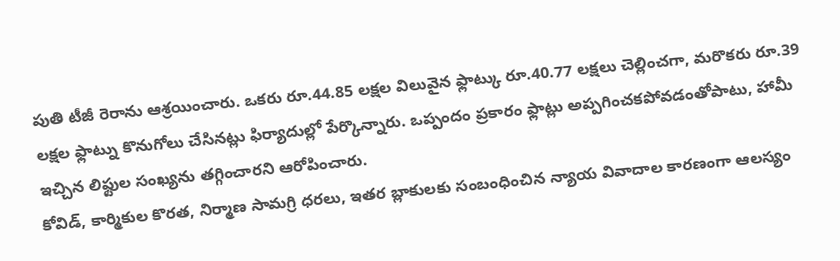పుతి టీజీ రెరాను ఆశ్రయించారు. ఒకరు రూ.44.85 లక్షల విలువైన ఫ్లాట్కు రూ.40.77 లక్షలు చెల్లించగా, మరొకరు రూ.39 లక్షల ఫ్లాట్ను కొనుగోలు చేసినట్లు ఫిర్యాదుల్లో పేర్కొన్నారు. ఒప్పందం ప్రకారం ఫ్లాట్లు అప్పగించకపోవడంతోపాటు, హామీ ఇచ్చిన లిఫ్టుల సంఖ్యను తగ్గించారని ఆరోపించారు.
కోవిడ్, కార్మికుల కొరత, నిర్మాణ సామగ్రి ధరలు, ఇతర బ్లాకులకు సంబంధించిన న్యాయ వివాదాల కారణంగా ఆలస్యం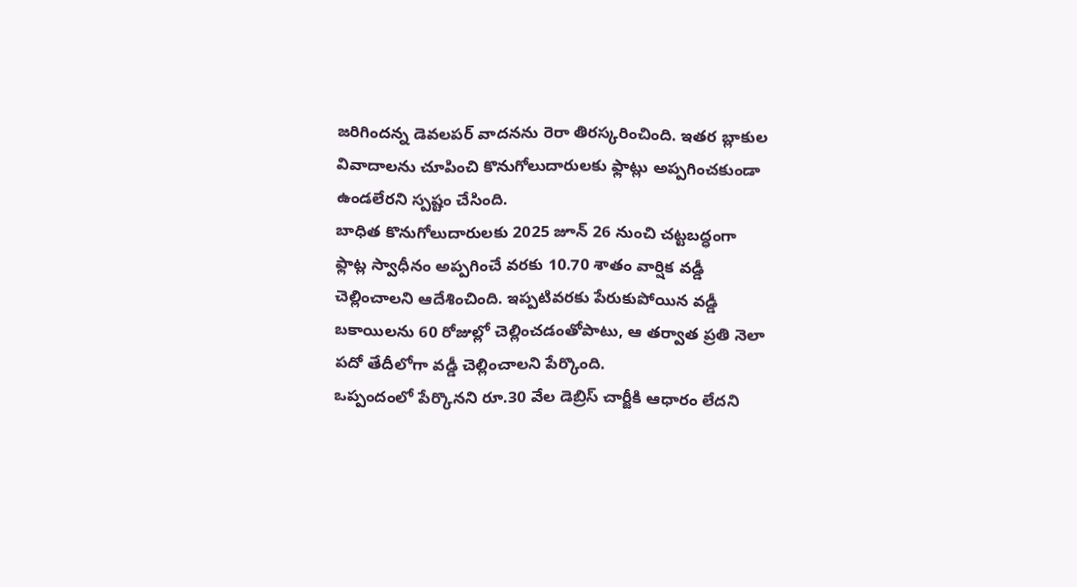జరిగిందన్న డెవలపర్ వాదనను రెరా తిరస్కరించింది. ఇతర బ్లాకుల వివాదాలను చూపించి కొనుగోలుదారులకు ఫ్లాట్లు అప్పగించకుండా ఉండలేరని స్పష్టం చేసింది.
బాధిత కొనుగోలుదారులకు 2025 జూన్ 26 నుంచి చట్టబద్ధంగా ఫ్లాట్ల స్వాధీనం అప్పగించే వరకు 10.70 శాతం వార్షిక వడ్డీ చెల్లించాలని ఆదేశించింది. ఇప్పటివరకు పేరుకుపోయిన వడ్డీ బకాయిలను 60 రోజుల్లో చెల్లించడంతోపాటు, ఆ తర్వాత ప్రతి నెలా పదో తేదీలోగా వడ్డీ చెల్లించాలని పేర్కొంది.
ఒప్పందంలో పేర్కొనని రూ.30 వేల డెబ్రిస్ చార్జీకి ఆధారం లేదని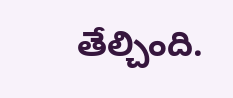తేల్చింది.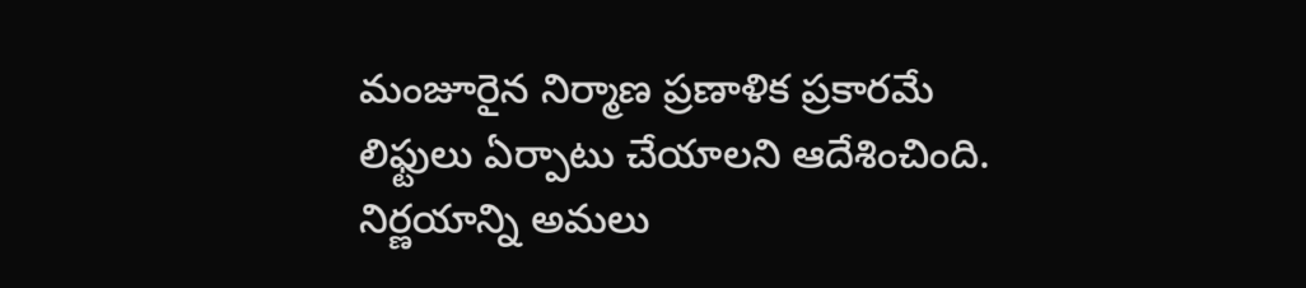మంజూరైన నిర్మాణ ప్రణాళిక ప్రకారమే లిఫ్టులు ఏర్పాటు చేయాలని ఆదేశించింది. నిర్ణయాన్ని అమలు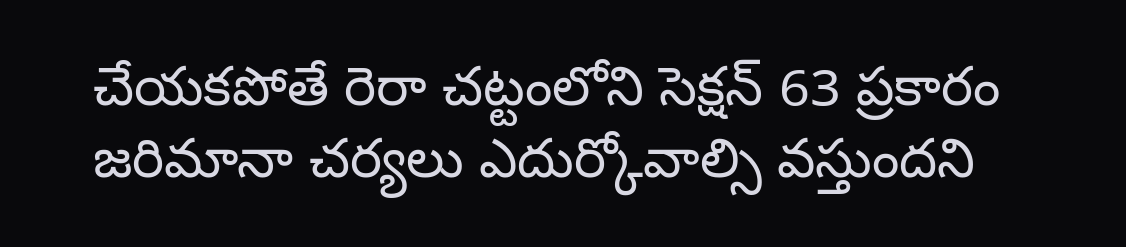చేయకపోతే రెరా చట్టంలోని సెక్షన్ 63 ప్రకారం జరిమానా చర్యలు ఎదుర్కోవాల్సి వస్తుందని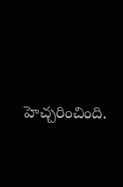హెచ్చరించింది.